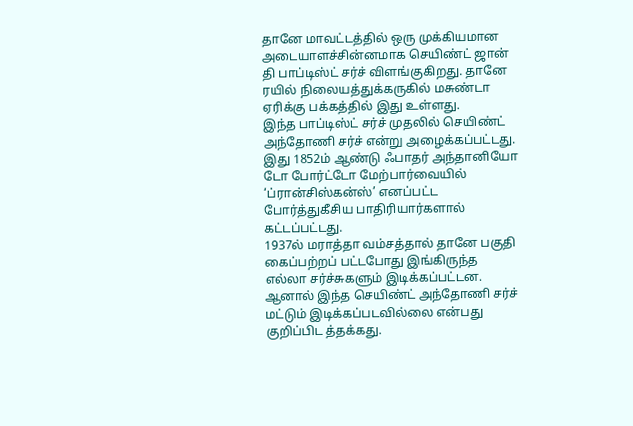தானே மாவட்டத்தில் ஒரு முக்கியமான அடையாளச்சின்னமாக செயிண்ட் ஜான் தி பாப்டிஸ்ட் சர்ச் விளங்குகிறது. தானே ரயில் நிலையத்துக்கருகில் மசுண்டா ஏரிக்கு பக்கத்தில் இது உள்ளது.
இந்த பாப்டிஸ்ட் சர்ச் முதலில் செயிண்ட் அந்தோணி சர்ச் என்று அழைக்கப்பட்டது. இது 1852ம் ஆண்டு ஃபாதர் அந்தானியோ டோ போர்ட்டோ மேற்பார்வையில் ‘ப்ரான்சிஸ்கன்ஸ்’ எனப்பட்ட போர்த்துகீசிய பாதிரியார்களால் கட்டப்பட்டது.
1937ல் மராத்தா வம்சத்தால் தானே பகுதி கைப்பற்றப் பட்டபோது இங்கிருந்த எல்லா சர்ச்சுகளும் இடிக்கப்பட்டன. ஆனால் இந்த செயிண்ட் அந்தோணி சர்ச் மட்டும் இடிக்கப்படவில்லை என்பது குறிப்பிட த்தக்கது.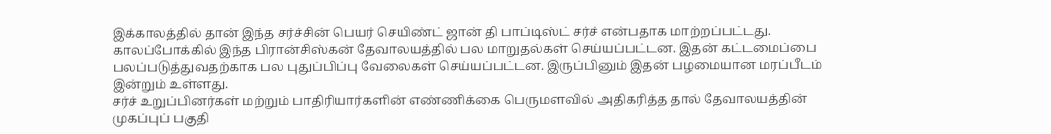இக்காலத்தில் தான் இந்த சர்ச்சின் பெயர் செயிண்ட் ஜான் தி பாப்டிஸ்ட் சர்ச் என்பதாக மாற்றப்பட்டது.
காலப்போக்கில் இந்த பிரான்சிஸ்கன் தேவாலயத்தில் பல மாறுதல்கள் செய்யப்பட்டன. இதன் கட்டமைப்பை பலப்படுத்துவதற்காக பல புதுப்பிப்பு வேலைகள் செய்யப்பட்டன. இருப்பினும் இதன் பழமையான மரப்பீடம் இன்றும் உள்ளது.
சர்ச் உறுப்பினர்கள் மற்றும் பாதிரியார்களின் எண்ணிக்கை பெருமளவில் அதிகரித்த தால் தேவாலயத்தின் முகப்புப் பகுதி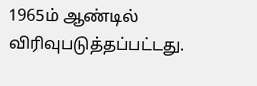1965ம் ஆண்டில் விரிவுபடுத்தப்பட்டது.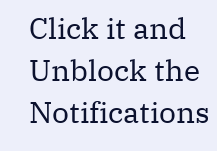Click it and Unblock the Notifications